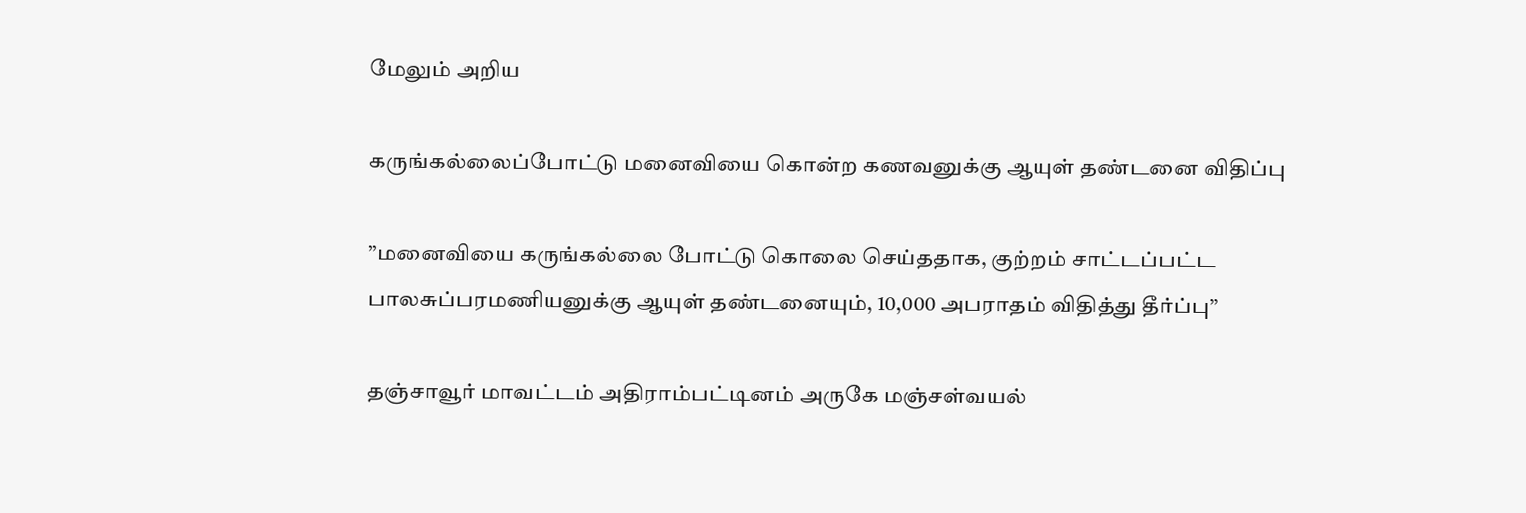மேலும் அறிய

கருங்கல்லைப்போட்டு மனைவியை கொன்ற கணவனுக்கு ஆயுள் தண்டனை விதிப்பு

’’மனைவியை கருங்கல்லை போட்டு கொலை செய்ததாக, குற்றம் சாட்டப்பட்ட பாலசுப்பரமணியனுக்கு ஆயுள் தண்டனையும், 10,000 அபராதம் விதித்து தீர்ப்பு’’

தஞ்சாவூர் மாவட்டம் அதிராம்பட்டினம் அருகே மஞ்சள்வயல்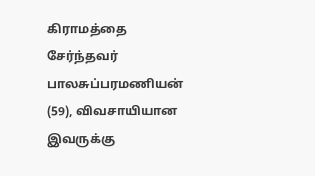கிராமத்தை சேர்ந்தவர் பாலசுப்பரமணியன் (59), விவசாயியான இவருக்கு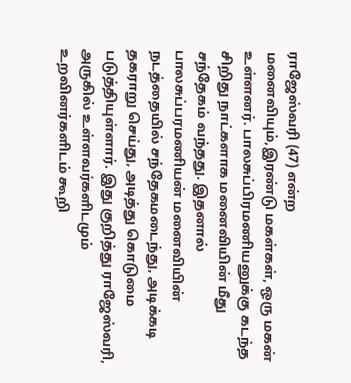ராஜேஸ்வரி (47) என்ற மனைவியும்,இரண்டு மகள்கள், ஒரு மகன் உள்ளனர். பாலசுப்பிரமணியனுக்கு கடந்த சிறிது நாட்களாக மனைவியின் மீது சந்தேகம் வந்தது. இதனால் பாலசுப்பரமணியன் மனைவியின் நடத்தையில் சந்தேகமடைந்து, அடிக்கடி தகராறு செய்து, அடித்து கொடுமை படுத்தியுள்ளார். இது குறித்து ராஜேஸ்வரி, அருகில் உள்ளவர்களிடமும் உறவினர்களிடம் கூறி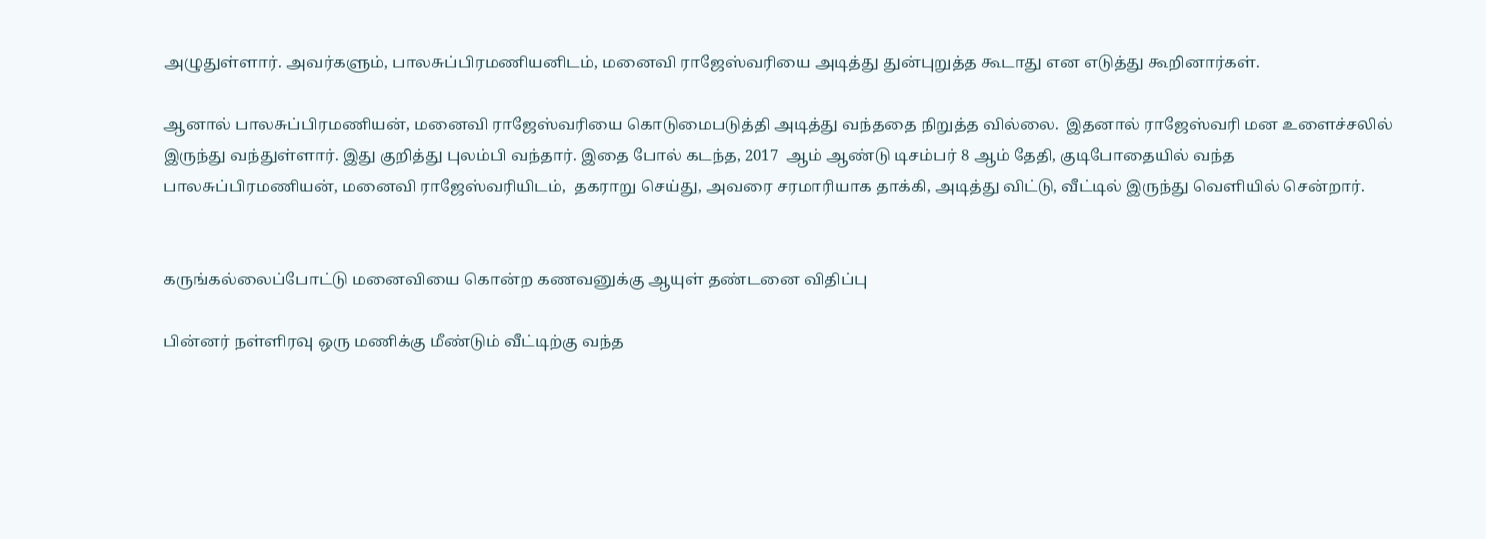அழுதுள்ளார். அவர்களும், பாலசுப்பிரமணியனிடம், மனைவி ராஜேஸ்வரியை அடித்து துன்புறுத்த கூடாது என எடுத்து கூறினார்கள்.

ஆனால் பாலசுப்பிரமணியன், மனைவி ராஜேஸ்வரியை கொடுமைபடுத்தி அடித்து வந்ததை நிறுத்த வில்லை.  இதனால் ராஜேஸ்வரி மன உளைச்சலில்  இருந்து வந்துள்ளார். இது குறித்து புலம்பி வந்தார். இதை போல் கடந்த, 2017  ஆம் ஆண்டு டிசம்பர் 8 ஆம் தேதி, குடிபோதையில் வந்த பாலசுப்பிரமணியன், மனைவி ராஜேஸ்வரியிடம்,  தகராறு செய்து, அவரை சரமாரியாக தாக்கி, அடித்து விட்டு, வீட்டில் இருந்து வெளியில் சென்றார்.


கருங்கல்லைப்போட்டு மனைவியை கொன்ற கணவனுக்கு ஆயுள் தண்டனை விதிப்பு

பின்னர் நள்ளிரவு ஒரு மணிக்கு மீண்டும் வீட்டிற்கு வந்த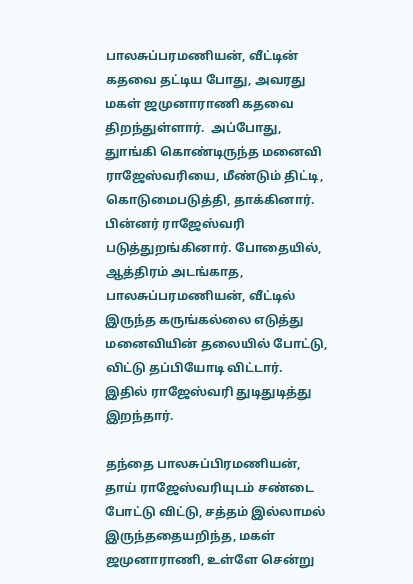பாலசுப்பரமணியன், வீட்டின் கதவை தட்டிய போது, அவரது மகள் ஜமுனாராணி கதவை திறந்துள்ளார்.  அப்போது, துாங்கி கொண்டிருந்த மனைவி ராஜேஸ்வரியை, மீண்டும் திட்டி, கொடுமைபடுத்தி, தாக்கினார். பின்னர் ராஜேஸ்வரி படுத்துறங்கினார். போதையில், ஆத்திரம் அடங்காத, பாலசுப்பரமணியன், வீட்டில் இருந்த கருங்கல்லை எடுத்து மனைவியின் தலையில் போட்டு, விட்டு தப்பியோடி விட்டார்.  இதில் ராஜேஸ்வரி துடிதுடித்து இறந்தார்.

தந்தை பாலசுப்பிரமணியன், தாய் ராஜேஸ்வரியுடம் சண்டை போட்டு விட்டு, சத்தம் இல்லாமல் இருந்ததையறிந்த, மகள் ஜமுனாராணி, உள்ளே சென்று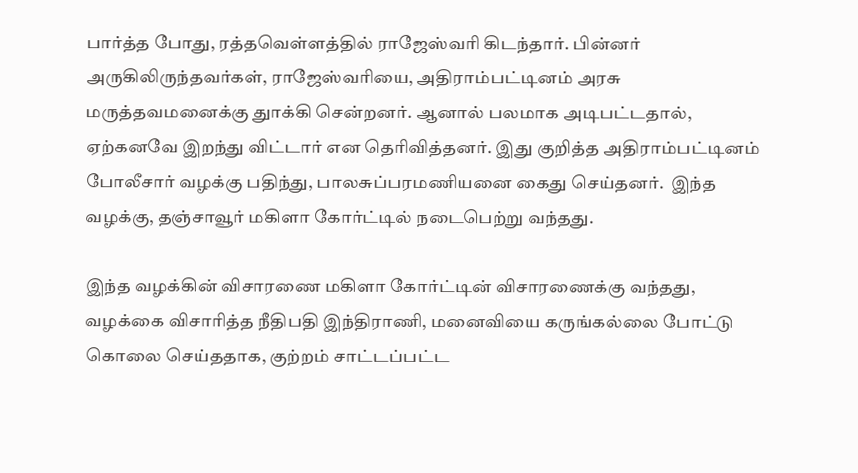பார்த்த போது, ரத்தவெள்ளத்தில் ராஜேஸ்வரி கிடந்தார். பின்னர் அருகிலிருந்தவர்கள், ராஜேஸ்வரியை, அதிராம்பட்டினம் அரசு மருத்தவமனைக்கு துாக்கி சென்றனர். ஆனால் பலமாக அடிபட்டதால், ஏற்கனவே இறந்து விட்டார் என தெரிவித்தனர். இது குறித்த அதிராம்பட்டினம் போலீசார் வழக்கு பதிந்து, பாலசுப்பரமணியனை கைது செய்தனர்.  இந்த வழக்கு, தஞ்சாவூர் மகிளா கோர்ட்டில் நடைபெற்று வந்தது.

இந்த வழக்கின் விசாரணை மகிளா கோர்ட்டின் விசாரணைக்கு வந்தது, வழக்கை விசாரித்த நீதிபதி இந்திராணி, மனைவியை கருங்கல்லை போட்டு கொலை செய்ததாக, குற்றம் சாட்டப்பட்ட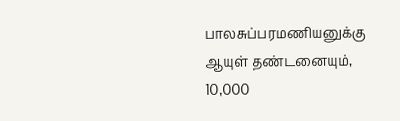பாலசுப்பரமணியனுக்கு ஆயுள் தண்டனையும், 10,000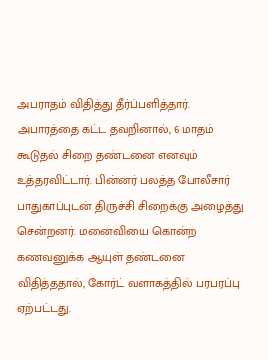அபராதம் விதித்து தீர்ப்பளித்தார். அபாரத்தை கட்ட தவறினால், 6 மாதம் கூடுதல் சிறை தண்டனை எனவும் உத்தரவிட்டார். பின்னர் பலத்த போலீசார் பாதுகாப்புடன் திருச்சி சிறைக்கு அழைத்து சென்றனர். மனைவியை கொன்ற கணவனுக்க ஆயுள் தண்டனை விதித்ததால், கோர்ட் வளாகத்தில் பரபரப்பு ஏற்பட்டது.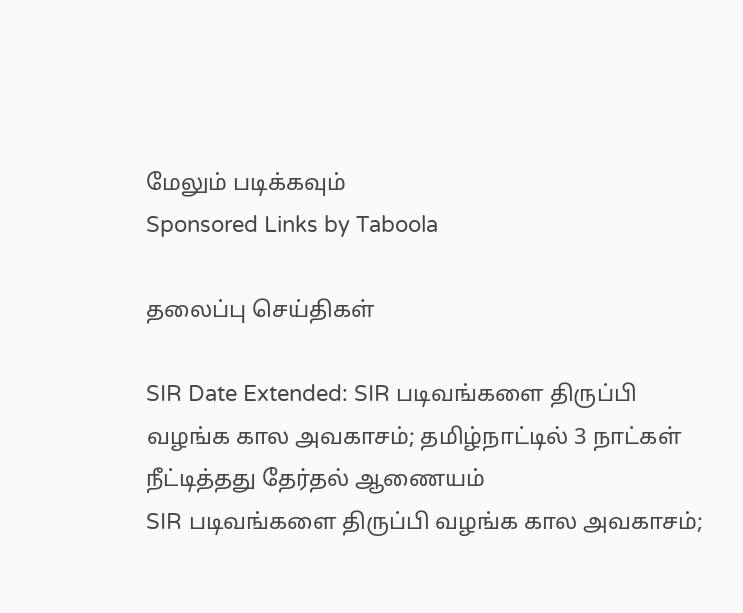மேலும் படிக்கவும்
Sponsored Links by Taboola

தலைப்பு செய்திகள்

SIR Date Extended: SIR படிவங்களை திருப்பி வழங்க கால அவகாசம்; தமிழ்நாட்டில் 3 நாட்கள் நீட்டித்தது தேர்தல் ஆணையம்
SIR படிவங்களை திருப்பி வழங்க கால அவகாசம்;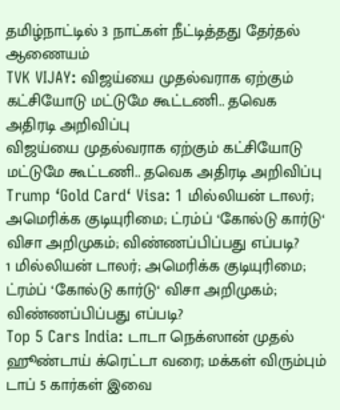தமிழ்நாட்டில் 3 நாட்கள் நீட்டித்தது தேர்தல் ஆணையம்
TVK VIJAY: விஜய்யை முதல்வராக ஏற்கும் கட்சியோடு மட்டுமே கூட்டணி.. தவெக அதிரடி அறிவிப்பு
விஜய்யை முதல்வராக ஏற்கும் கட்சியோடு மட்டுமே கூட்டணி.. தவெக அதிரடி அறிவிப்பு
Trump ‘Gold Card‘ Visa: 1 மில்லியன் டாலர்; அமெரிக்க குடியுரிமை; ட்ரம்ப் ‘கோல்டு கார்டு‘ விசா அறிமுகம்; விண்ணப்பிப்பது எப்படி?
1 மில்லியன் டாலர்; அமெரிக்க குடியுரிமை; ட்ரம்ப் ‘கோல்டு கார்டு‘ விசா அறிமுகம்; விண்ணப்பிப்பது எப்படி?
Top 5 Cars India: டாடா நெக்ஸான் முதல் ஹூண்டாய் க்ரெட்டா வரை; மக்கள் விரும்பும் டாப் 5 கார்கள் இவை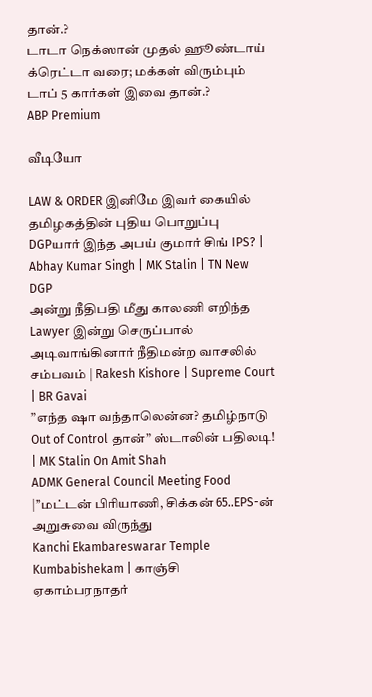தான்.?
டாடா நெக்ஸான் முதல் ஹூண்டாய் க்ரெட்டா வரை; மக்கள் விரும்பும் டாப் 5 கார்கள் இவை தான்.?
ABP Premium

வீடியோ

LAW & ORDER இனிமே இவர் கையில் தமிழகத்தின் புதிய பொறுப்பு DGPயார் இந்த அபய் குமார் சிங் IPS? | Abhay Kumar Singh | MK Stalin | TN New DGP
அன்று நீதிபதி மீது காலணி எறிந்த Lawyer இன்று செருப்பால் அடிவாங்கினார் நீதிமன்ற வாசலில் சம்பவம் | Rakesh Kishore | Supreme Court | BR Gavai
”எந்த ஷா வந்தாலென்ன? தமிழ்நாடு Out of Control தான்” ஸ்டாலின் பதிலடி! | MK Stalin On Amit Shah
ADMK General Council Meeting Food |’’மட்டன் பிரியாணி, சிக்கன் 65..EPS-ன் அறுசுவை விருந்து
Kanchi Ekambareswarar Temple Kumbabishekam | காஞ்சி ஏகாம்பரநாதர்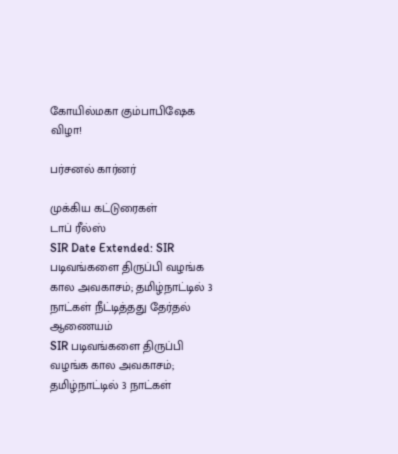கோயில்மகா கும்பாபிஷேக விழா!

பர்சனல் கார்னர்

முக்கிய கட்டுரைகள்
டாப் ரீல்ஸ்
SIR Date Extended: SIR படிவங்களை திருப்பி வழங்க கால அவகாசம்; தமிழ்நாட்டில் 3 நாட்கள் நீட்டித்தது தேர்தல் ஆணையம்
SIR படிவங்களை திருப்பி வழங்க கால அவகாசம்; தமிழ்நாட்டில் 3 நாட்கள்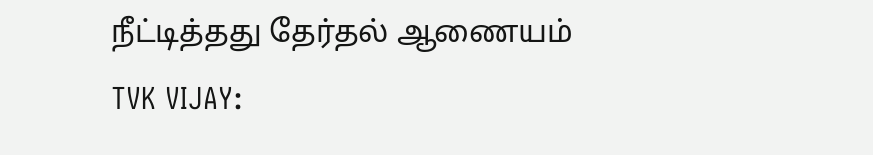நீட்டித்தது தேர்தல் ஆணையம்
TVK VIJAY: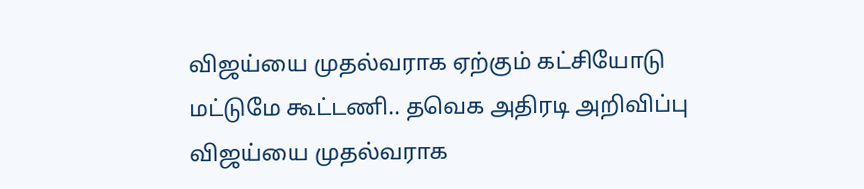விஜய்யை முதல்வராக ஏற்கும் கட்சியோடு மட்டுமே கூட்டணி.. தவெக அதிரடி அறிவிப்பு
விஜய்யை முதல்வராக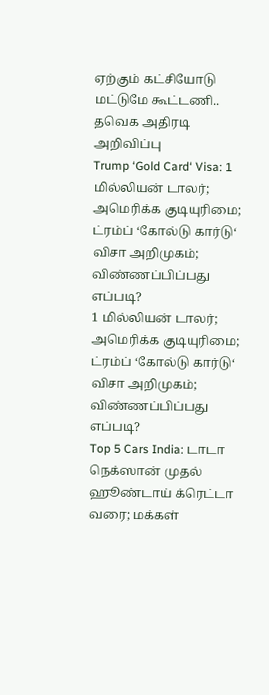ஏற்கும் கட்சியோடு மட்டுமே கூட்டணி.. தவெக அதிரடி அறிவிப்பு
Trump ‘Gold Card‘ Visa: 1 மில்லியன் டாலர்; அமெரிக்க குடியுரிமை; ட்ரம்ப் ‘கோல்டு கார்டு‘ விசா அறிமுகம்; விண்ணப்பிப்பது எப்படி?
1 மில்லியன் டாலர்; அமெரிக்க குடியுரிமை; ட்ரம்ப் ‘கோல்டு கார்டு‘ விசா அறிமுகம்; விண்ணப்பிப்பது எப்படி?
Top 5 Cars India: டாடா நெக்ஸான் முதல் ஹூண்டாய் க்ரெட்டா வரை; மக்கள்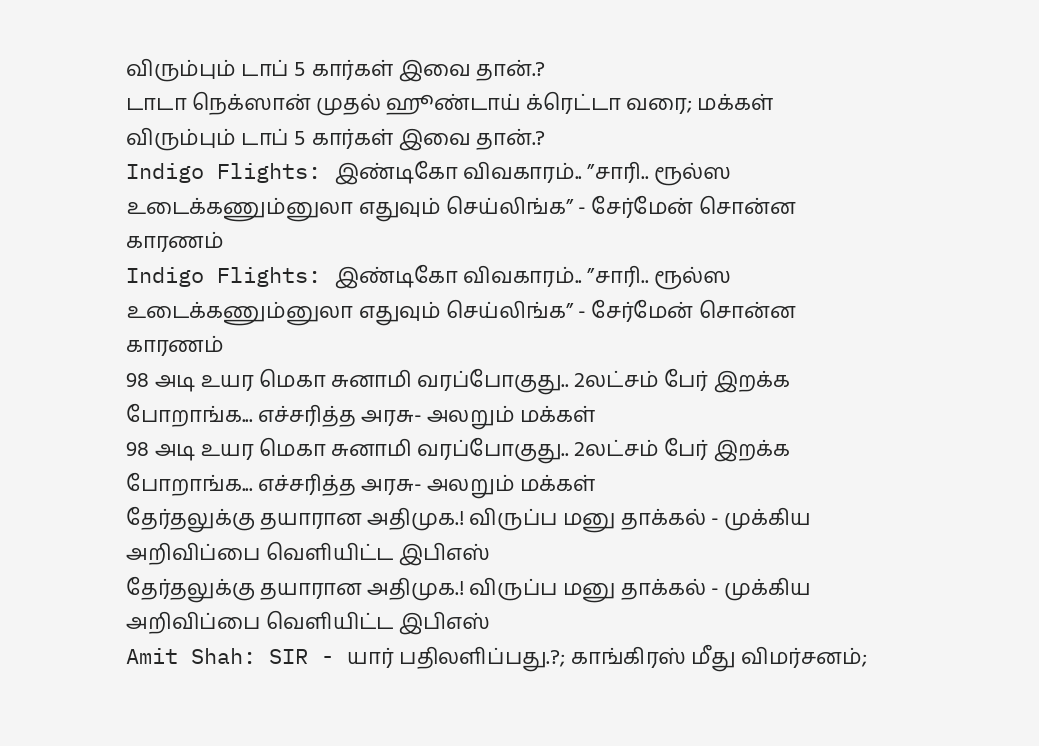விரும்பும் டாப் 5 கார்கள் இவை தான்.?
டாடா நெக்ஸான் முதல் ஹூண்டாய் க்ரெட்டா வரை; மக்கள் விரும்பும் டாப் 5 கார்கள் இவை தான்.?
Indigo Flights: இண்டிகோ விவகாரம்.. ”சாரி.. ரூல்ஸ உடைக்கணும்னுலா எதுவும் செய்லிங்க” - சேர்மேன் சொன்ன காரணம்
Indigo Flights: இண்டிகோ விவகாரம்.. ”சாரி.. ரூல்ஸ உடைக்கணும்னுலா எதுவும் செய்லிங்க” - சேர்மேன் சொன்ன காரணம்
98 அடி உயர மெகா சுனாமி வரப்போகுது.. 2லட்சம் பேர் இறக்க போறாங்க... எச்சரித்த அரசு- அலறும் மக்கள்
98 அடி உயர மெகா சுனாமி வரப்போகுது.. 2லட்சம் பேர் இறக்க போறாங்க... எச்சரித்த அரசு- அலறும் மக்கள்
தேர்தலுக்கு தயாரான அதிமுக.! விருப்ப மனு தாக்கல் - முக்கிய அறிவிப்பை வெளியிட்ட இபிஎஸ்
தேர்தலுக்கு தயாரான அதிமுக.! விருப்ப மனு தாக்கல் - முக்கிய அறிவிப்பை வெளியிட்ட இபிஎஸ்
Amit Shah: SIR - யார் பதிலளிப்பது.?; காங்கிரஸ் மீது விமர்சனம்;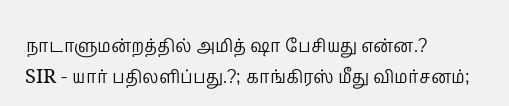நாடாளுமன்றத்தில் அமித் ஷா பேசியது என்ன.?
SIR - யார் பதிலளிப்பது.?; காங்கிரஸ் மீது விமர்சனம்;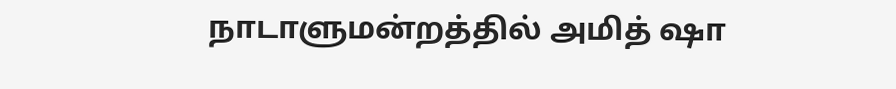நாடாளுமன்றத்தில் அமித் ஷா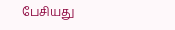பேசியது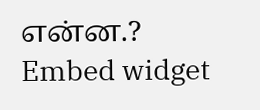என்ன.?
Embed widget